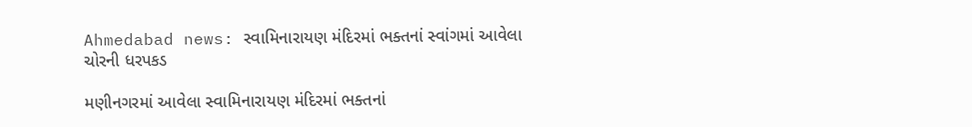Ahmedabad news: સ્વામિનારાયણ મંદિરમાં ભક્તનાં સ્વાંગમાં આવેલા ચોરની ધરપકડ

મણીનગરમાં આવેલા સ્વામિનારાયણ મંદિરમાં ભક્તનાં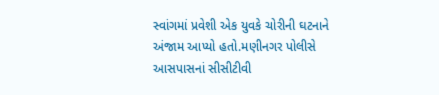સ્વાંગમાં પ્રવેશી એક યુવકે ચોરીની ઘટનાને અંજામ આપ્યો હતો.મણીનગર પોલીસે આસપાસનાં સીસીટીવી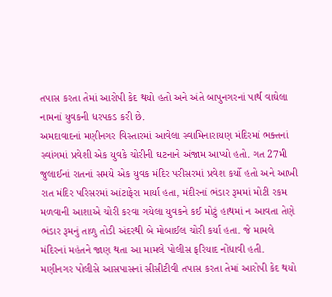તપાસ કરતા તેમાં આરોપી કેદ થયો હતો અને અંતે બાપુનગરનાં પાર્થ વાઘેલા નામનાં યુવકની ધરપકડ કરી છે.
અમદાવાદનાં મણીનગર વિસ્તારમાં આવેલા સ્વામિનારાયણ મંદિરમાં ભક્તનાં સ્વાંગમાં પ્રવેશી એક યુવકે ચોરીની ઘટનાને અંજામ આપ્યો હતો. ગત 27મી જુલાઈનાં રાતનાં સમયે એક યુવક મંદિર પરીસરમાં પ્રવેશ કર્યો હતો અને આખી રાત મંદિર પરિસરમાં આંટાફેરા માર્યા હતા, મંદીરનાં ભંડાર રૂમમાં મોટી રકમ મળવાની આશાએ ચોરી કરવા ગયેલા યુવકને કઈ મોટું હાથમાં ન આવતા તેણે ભંડાર રૂમનું તાળુ તોડી અંદરથી બે મોબાઈલ ચોરી કર્યા હતા. જે મામલે મંદિરનાં મહંતને જાણ થતા આ મામલે પોલીસ ફરિયાદ નોંધાવી હતી.
મણીનગર પોલીસે આસપાસનાં સીસીટીવી તપાસ કરતા તેમાં આરોપી કેદ થયો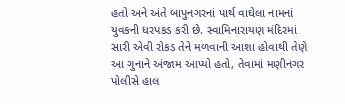હતો અને અંતે બાપુનગરનાં પાર્થ વાઘેલા નામનાં યુવકની ધરપકડ કરી છે. સ્વામિનારાયણ મંદિરમાં સારી એવી રોકડ તેને મળવાની આશા હોવાથી તેણે આ ગુનાને અંજામ આપ્યો હતો, તેવામાં મણીનગર પોલીસે હાલ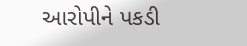આરોપીને પકડી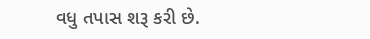વધુ તપાસ શરૂ કરી છે.